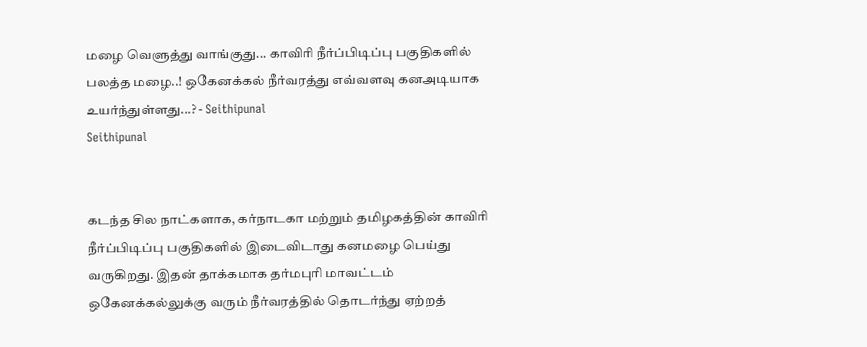மழை வெளுத்து வாங்குது... காவிரி நீர்ப்பிடிப்பு பகுதிகளில் பலத்த மழை..! ஒகேனக்கல் நீர்வரத்து எவ்வளவு கனஅடியாக உயர்ந்துள்ளது...? - Seithipunal
Seithipunal


கடந்த சில நாட்களாக, கர்நாடகா மற்றும் தமிழகத்தின் காவிரி நீர்ப்பிடிப்பு பகுதிகளில் இடைவிடாது கனமழை பெய்து வருகிறது. இதன் தாக்கமாக தர்மபுரி மாவட்டம் ஒகேனக்கல்லுக்கு வரும் நீர்வரத்தில் தொடர்ந்து ஏற்றத்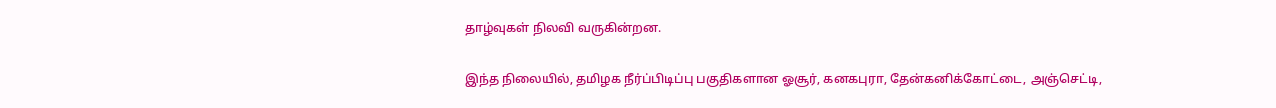தாழ்வுகள் நிலவி வருகின்றன.

இந்த நிலையில், தமிழக நீர்ப்பிடிப்பு பகுதிகளான ஓசூர், கனகபுரா, தேன்கனிக்கோட்டை, அஞ்செட்டி,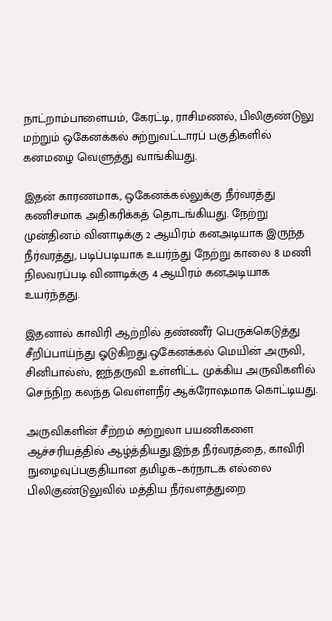நாட்றாம்பாளையம், கேரட்டி, ராசிமணல், பிலிகுண்டுலு மற்றும் ஒகேனக்கல் சுற்றுவட்டாரப் பகுதிகளில் கனமழை வெளுத்து வாங்கியது.

இதன் காரணமாக, ஒகேனக்கல்லுக்கு நீர்வரத்து கணிசமாக அதிகரிக்கத் தொடங்கியது. நேற்று முன்தினம் வினாடிக்கு 2 ஆயிரம் கனஅடியாக இருந்த நீர்வரத்து, படிப்படியாக உயர்ந்து நேற்று காலை 8 மணி நிலவரப்படி வினாடிக்கு 4 ஆயிரம் கனஅடியாக உயர்ந்தது.

இதனால் காவிரி ஆற்றில் தண்ணீர் பெருக்கெடுத்து சீறிப்பாய்ந்து ஓடுகிறது.ஒகேனக்கல் மெயின் அருவி, சினிபால்ஸ், ஐந்தருவி உள்ளிட்ட முக்கிய அருவிகளில் செந்நிற கலந்த வெள்ளநீர் ஆக்ரோஷமாக கொட்டியது.

அருவிகளின் சீற்றம் சுற்றுலா பயணிகளை ஆச்சரியத்தில் ஆழ்த்தியது.இந்த நீர்வரத்தை, காவிரி நுழைவுப்பகுதியான தமிழக–கர்நாடக எல்லை பிலிகுண்டுலுவில் மத்திய நீர்வளத்துறை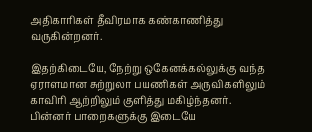அதிகாரிகள் தீவிரமாக கண்காணித்து வருகின்றனர்.

இதற்கிடையே, நேற்று ஒகேனக்கல்லுக்கு வந்த ஏராளமான சுற்றுலா பயணிகள் அருவிகளிலும் காவிரி ஆற்றிலும் குளித்து மகிழ்ந்தனர். பின்னர் பாறைகளுக்கு இடையே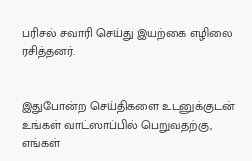பரிசல் சவாரி செய்து இயற்கை எழிலை ரசித்தனர்.


இதுபோன்ற செய்திகளை உடனுக்குடன் உங்கள் வாட்ஸாப்பில் பெறுவதற்கு, எங்கள்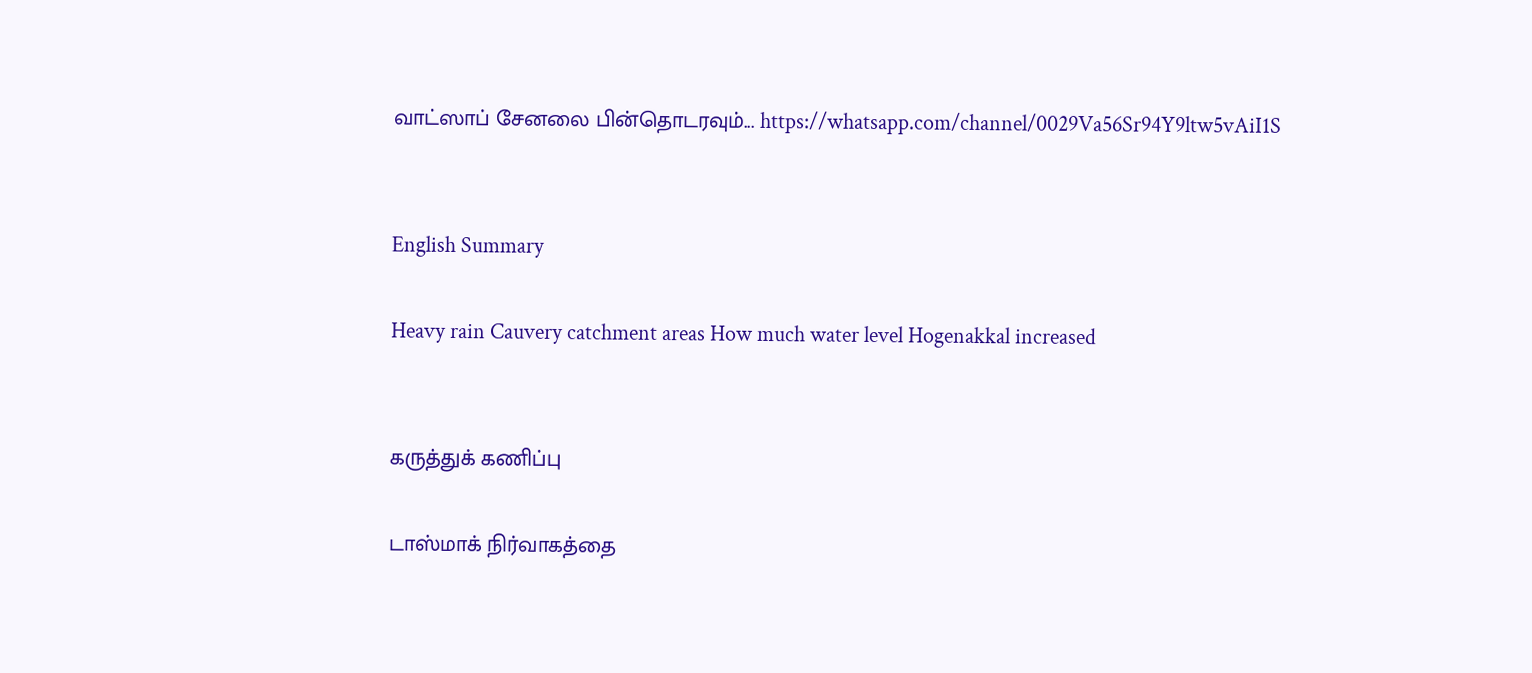வாட்ஸாப் சேனலை பின்தொடரவும்... https://whatsapp.com/channel/0029Va56Sr94Y9ltw5vAiI1S


English Summary

Heavy rain Cauvery catchment areas How much water level Hogenakkal increased


கருத்துக் கணிப்பு

டாஸ்மாக் நிர்வாகத்தை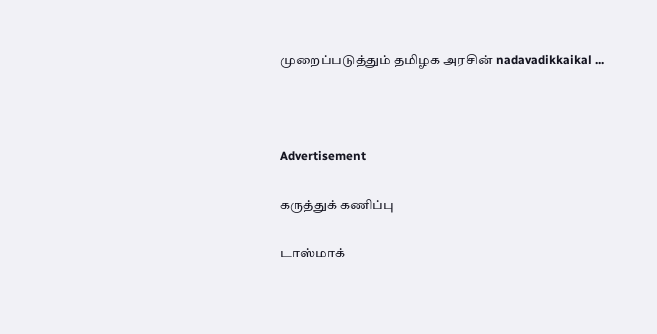முறைப்படுத்தும் தமிழக அரசின் nadavadikkaikal ...



Advertisement

கருத்துக் கணிப்பு

டாஸ்மாக்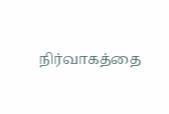நிர்வாகத்தை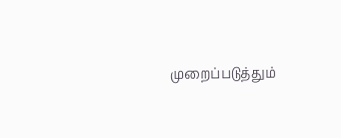முறைப்படுத்தும்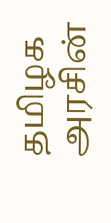தமிழக அரசின்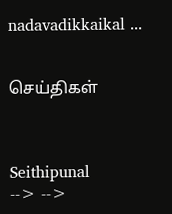nadavadikkaikal ...


செய்திகள்



Seithipunal
--> -->